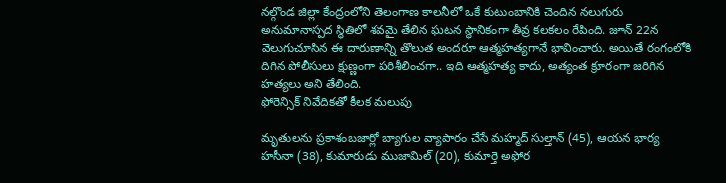నల్గొండ జిల్లా కేంద్రంలోని తెలంగాణ కాలనీలో ఒకే కుటుంబానికి చెందిన నలుగురు అనుమానాస్పద స్థితిలో శవమై తేలిన ఘటన స్థానికంగా తీవ్ర కలకలం రేపింది. జూన్ 22న వెలుగుచూసిన ఈ దారుణాన్ని తొలుత అందరూ ఆత్మహత్యగానే భావించారు. అయితే రంగంలోకి దిగిన పోలీసులు క్షుణ్ణంగా పరిశీలించగా.. ఇది ఆత్మహత్య కాదు, అత్యంత క్రూరంగా జరిగిన హత్యలు అని తేలింది.
ఫోరెన్సిక్ నివేదికతో కీలక మలుపు

మృతులను ప్రకాశంబజార్లో బ్యాగుల వ్యాపారం చేసే మహ్మద్ సుల్తాన్ (45), ఆయన భార్య హసీనా (38), కుమారుడు ముజామిల్ (20), కుమార్తె అఫోర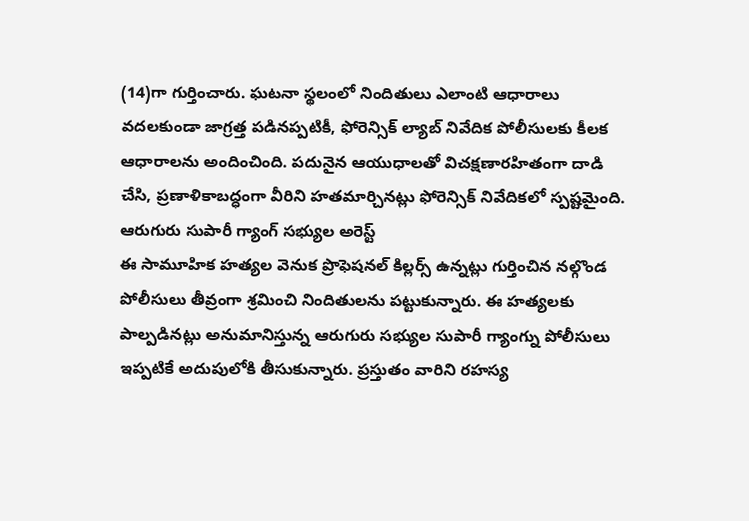(14)గా గుర్తించారు. ఘటనా స్థలంలో నిందితులు ఎలాంటి ఆధారాలు వదలకుండా జాగ్రత్త పడినప్పటికీ, ఫోరెన్సిక్ ల్యాబ్ నివేదిక పోలీసులకు కీలక ఆధారాలను అందించింది. పదునైన ఆయుధాలతో విచక్షణారహితంగా దాడి చేసి, ప్రణాళికాబద్ధంగా వీరిని హతమార్చినట్లు ఫోరెన్సిక్ నివేదికలో స్పష్టమైంది.
ఆరుగురు సుపారీ గ్యాంగ్ సభ్యుల అరెస్ట్
ఈ సామూహిక హత్యల వెనుక ప్రొఫెషనల్ కిల్లర్స్ ఉన్నట్లు గుర్తించిన నల్గొండ పోలీసులు తీవ్రంగా శ్రమించి నిందితులను పట్టుకున్నారు. ఈ హత్యలకు పాల్పడినట్లు అనుమానిస్తున్న ఆరుగురు సభ్యుల సుపారీ గ్యాంగ్ను పోలీసులు ఇప్పటికే అదుపులోకి తీసుకున్నారు. ప్రస్తుతం వారిని రహస్య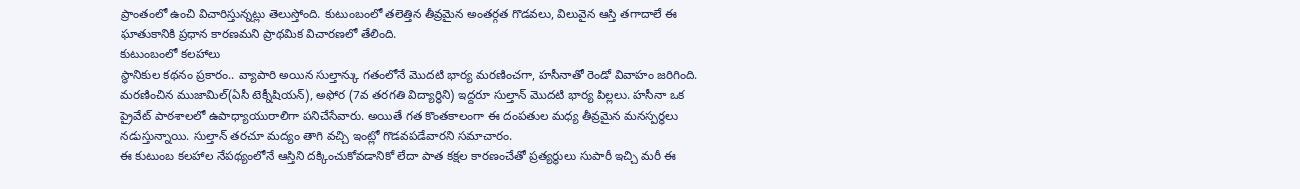ప్రాంతంలో ఉంచి విచారిస్తున్నట్లు తెలుస్తోంది. కుటుంబంలో తలెత్తిన తీవ్రమైన అంతర్గత గొడవలు, విలువైన ఆస్తి తగాదాలే ఈ ఘాతుకానికి ప్రధాన కారణమని ప్రాథమిక విచారణలో తేలింది.
కుటుంబంలో కలహాలు
స్థానికుల కథనం ప్రకారం.. వ్యాపారి అయిన సుల్తాన్కు గతంలోనే మొదటి భార్య మరణించగా, హసీనాతో రెండో వివాహం జరిగింది. మరణించిన ముజామిల్(ఏసీ టెక్నీషియన్), అఫోర (7వ తరగతి విద్యార్థిని) ఇద్దరూ సుల్తాన్ మొదటి భార్య పిల్లలు. హసీనా ఒక ప్రైవేట్ పాఠశాలలో ఉపాధ్యాయురాలిగా పనిచేసేవారు. అయితే గత కొంతకాలంగా ఈ దంపతుల మధ్య తీవ్రమైన మనస్పర్థలు నడుస్తున్నాయి. సుల్తాన్ తరచూ మద్యం తాగి వచ్చి ఇంట్లో గొడవపడేవారని సమాచారం.
ఈ కుటుంబ కలహాల నేపథ్యంలోనే ఆస్తిని దక్కించుకోవడానికో లేదా పాత కక్షల కారణంచేతో ప్రత్యర్థులు సుపారీ ఇచ్చి మరీ ఈ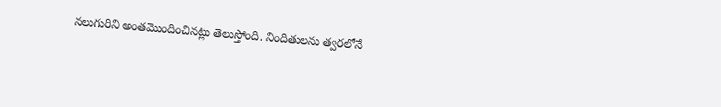నలుగురిని అంతమొందించినట్లు తెలుస్తోంది. నిందితులను త్వరలోనే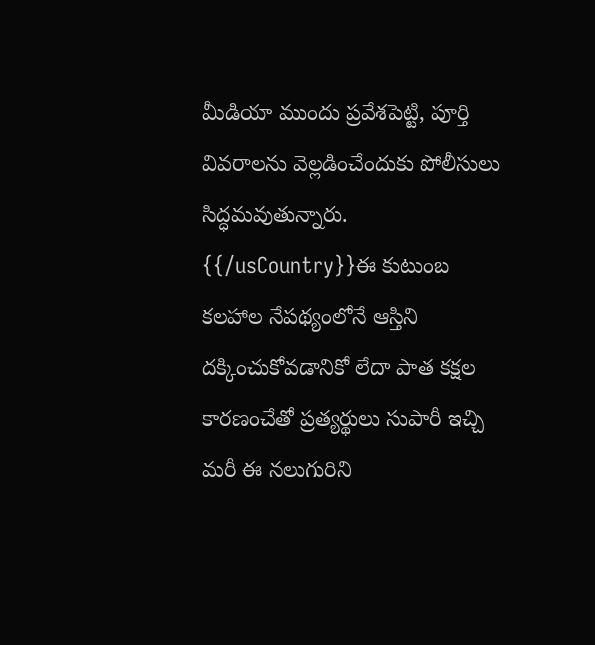మీడియా ముందు ప్రవేశపెట్టి, పూర్తి వివరాలను వెల్లడించేందుకు పోలీసులు సిద్ధమవుతున్నారు.
{{/usCountry}}ఈ కుటుంబ కలహాల నేపథ్యంలోనే ఆస్తిని దక్కించుకోవడానికో లేదా పాత కక్షల కారణంచేతో ప్రత్యర్థులు సుపారీ ఇచ్చి మరీ ఈ నలుగురిని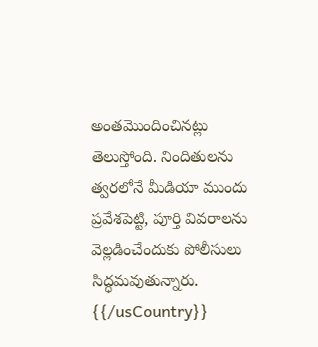అంతమొందించినట్లు తెలుస్తోంది. నిందితులను త్వరలోనే మీడియా ముందు ప్రవేశపెట్టి, పూర్తి వివరాలను వెల్లడించేందుకు పోలీసులు సిద్ధమవుతున్నారు.
{{/usCountry}}